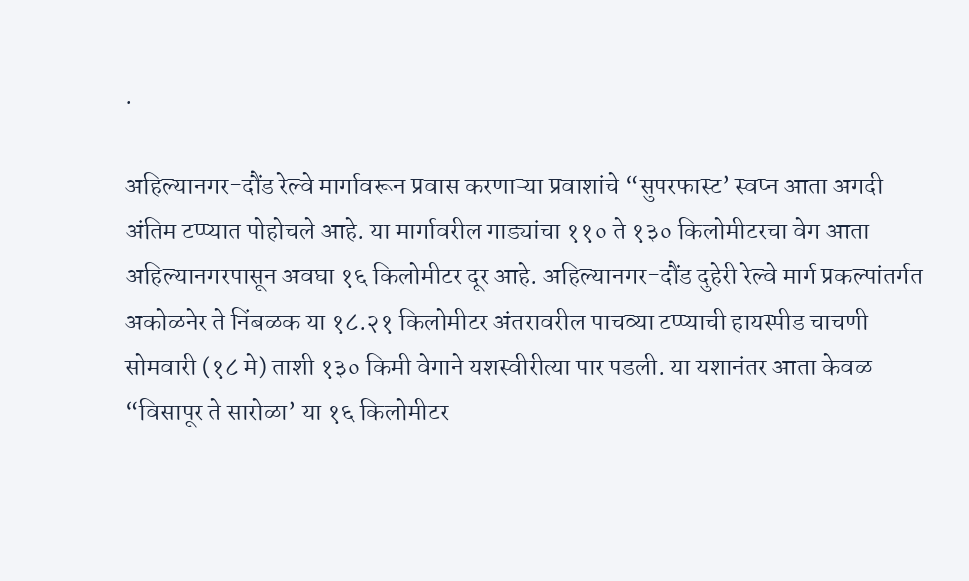.

अहिल्यानगर-दौंड रेल्वे मार्गावरून प्रवास करणाऱ्या प्रवाशांचे “सुपरफास्ट’ स्वप्न आता अगदी अंतिम टप्प्यात पोहोचले आहे. या मार्गावरील गाड्यांचा ११० ते १३० किलोमीटरचा वेग आता अहिल्यानगरपासून अवघा १६ किलोमीटर दूर आहे. अहिल्यानगर-दौंड दुहेरी रेल्वे मार्ग प्रकल्पांतर्गत अकोळनेर ते निंबळक या १८.२१ किलोमीटर अंतरावरील पाचव्या टप्प्याची हायस्पीड चाचणी सोमवारी (१८ मे) ताशी १३० किमी वेगाने यशस्वीरीत्या पार पडली. या यशानंतर आता केवळ “विसापूर ते सारोळा’ या १६ किलोमीटर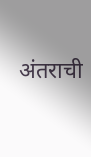अंतराची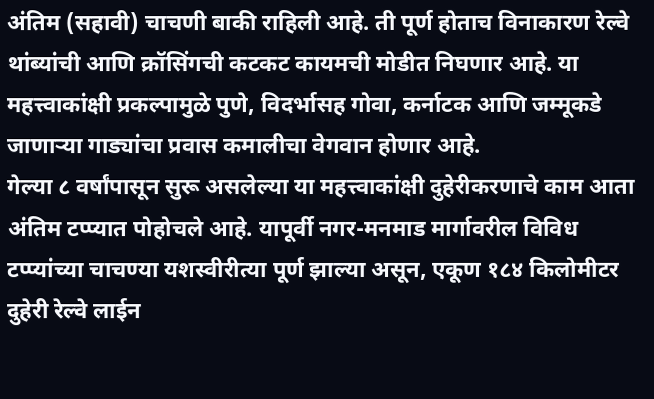अंतिम (सहावी) चाचणी बाकी राहिली आहे. ती पूर्ण होताच विनाकारण रेल्वे थांब्यांची आणि क्रॉसिंगची कटकट कायमची मोडीत निघणार आहे. या महत्त्वाकांक्षी प्रकल्पामुळे पुणे, विदर्भासह गोवा, कर्नाटक आणि जम्मूकडे जाणाऱ्या गाड्यांचा प्रवास कमालीचा वेगवान होणार आहे.
गेल्या ८ वर्षांपासून सुरू असलेल्या या महत्त्वाकांक्षी दुहेरीकरणाचे काम आता अंतिम टप्प्यात पोहोचले आहे. यापूर्वी नगर-मनमाड मार्गावरील विविध टप्प्यांच्या चाचण्या यशस्वीरीत्या पूर्ण झाल्या असून, एकूण १८४ किलोमीटर दुहेरी रेल्वे लाईन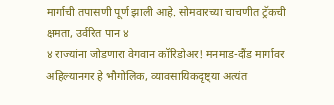मार्गाची तपासणी पूर्ण झाली आहे. सोमवारच्या चाचणीत ट्रॅकची क्षमता, उर्वरित पान ४
४ राज्यांना जोडणारा वेगवान कॉरिडोअर! मनमाड-दौंड मार्गावर अहिल्यानगर हे भौगोलिक, व्यावसायिकदृष्ट्या अत्यंत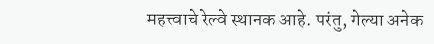महत्त्वाचे रेल्वे स्थानक आहे. परंतु, गेल्या अनेक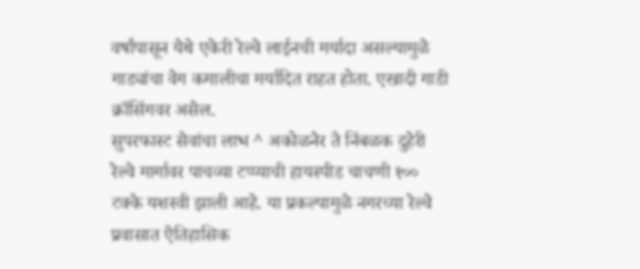वर्षांपासून येथे एकेरी रेल्वे लाईनची मर्यादा असल्यामुळे गाड्यांचा वेग कमालीचा मर्यादित राहत होता. एखादी गाडी क्रॉसिंगवर असेल.
सुपरफास्ट सेवांचा लाभ ^ अकोळनेर ते निंबळक दुहेरी रेल्वे मार्गावर पाचव्या टप्प्याची हायस्पीड चाचणी १०० टक्के यशस्वी झाली आहे. या प्रकल्पामुळे नगरच्या रेल्वे प्रवासात ऐतिहासिक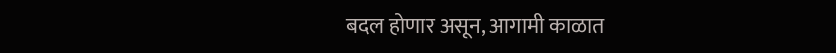बदल होणार असून, आगामी काळात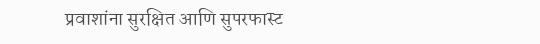प्रवाशांना सुरक्षित आणि सुपरफास्ट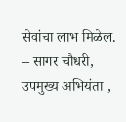सेवांचा लाभ मिळेल. – सागर चौधरी, उपमुख्य अभियंता ,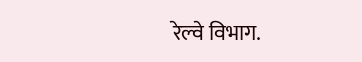रेल्वे विभाग.